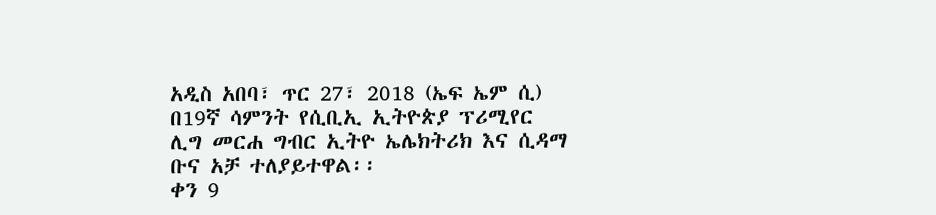አዲስ አበባ፣ ጥር 27፣ 2018 (ኤፍ ኤም ሲ) በ19ኛ ሳምንት የሲቢኢ ኢትዮጵያ ፕሪሚየር ሊግ መርሐ ግብር ኢትዮ ኤሌክትሪክ እና ሲዳማ ቡና አቻ ተለያይተዋል፡፡
ቀን 9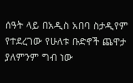ሰዓት ላይ በአዲስ አበባ ስታዲየም የተደረገው የሁለቱ ቡድኖች ጨዋታ ያለምንም ግብ ነው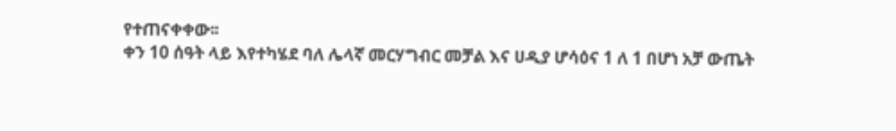የተጠናቀቀው፡፡
ቀን 10 ሰዓት ላይ እየተካሄደ ባለ ሌላኛ መርሃግብር መቻል እና ሀዲያ ሆሳዕና 1 ለ 1 በሆነ አቻ ውጤት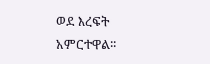ወደ እረፍት አምርተዋል፡፡